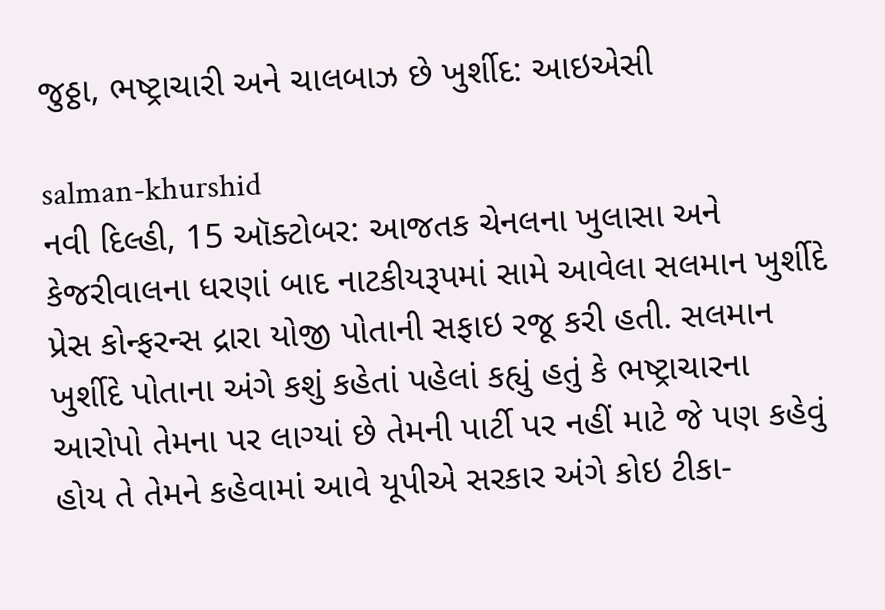જુઠ્ઠા, ભષ્ટ્રાચારી અને ચાલબાઝ છે ખુર્શીદ: આઇએસી

salman-khurshid
નવી દિલ્હી, 15 ઑક્ટોબર: આજતક ચેનલના ખુલાસા અને કેજરીવાલના ધરણાં બાદ નાટકીયરૂપમાં સામે આવેલા સલમાન ખુર્શીદે પ્રેસ કોન્ફરન્સ દ્રારા યોજી પોતાની સફાઇ રજૂ કરી હતી. સલમાન ખુર્શીદે પોતાના અંગે કશું કહેતાં પહેલાં કહ્યું હતું કે ભષ્ટ્રાચારના આરોપો તેમના પર લાગ્યાં છે તેમની પાર્ટી પર નહીં માટે જે પણ કહેવું હોય તે તેમને કહેવામાં આવે યૂપીએ સરકાર અંગે કોઇ ટીકા-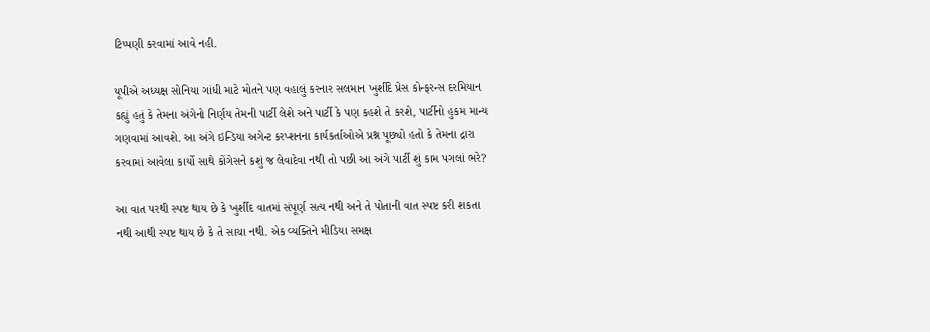ટિપ્પણી કરવામાં આવે નહી.

યૂપીએ અધ્યક્ષ સોનિયા ગાંધી માટે મોતને પણ વહાલું કરનાર સલમાન ખુર્શીદે પ્રેસ કોન્ફરન્સ દરમિયાન કહ્યું હતું કે તેમના અંગેનો નિર્ણય તેમની પાર્ટી લેશે અને પાર્ટી કે પણ કહશે તે કરશે, પાર્ટીનો હુકમ માન્ય ગણવામાં આવશે. આ અંગે ઇન્ડિયા અગેન્ટ કરપ્શનના કાર્યકર્તાઓએ પ્રશ્ન પૂછ્યો હતો કે તેમના દ્રારા કરવામાં આવેલા કાર્યો સાથે કોંગેસને કશું જ લેવાદેવા નથી તો પછી આ અંગે પાર્ટી શું કામ પગલાં ભરે?

આ વાત પરથી સ્પષ્ટ થાય છે કે ખુર્શીદ વાતમાં સંપૂર્ણ સત્ય નથી અને તે પોતાની વાત સ્પષ્ટ કરી શકતા નથી આથી સ્પષ્ટ થાય છે કે તે સાચા નથી. એક વ્યક્તિને મીડિયા સમક્ષ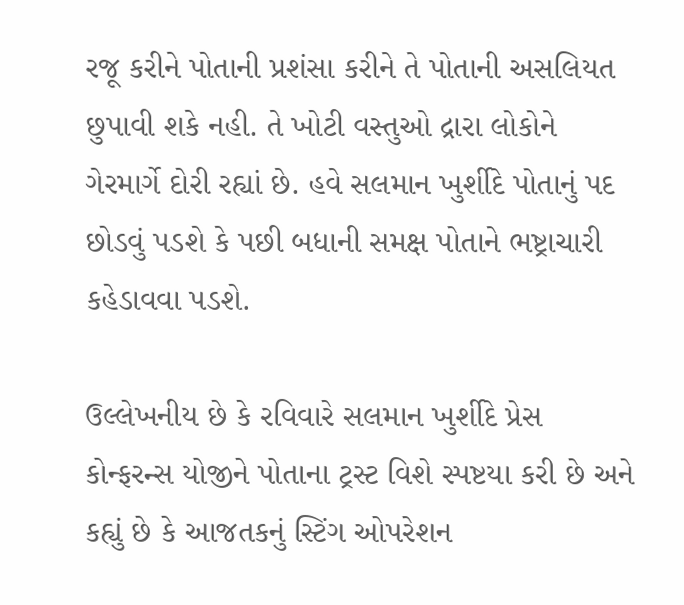રજૂ કરીને પોતાની પ્રશંસા કરીને તે પોતાની અસલિયત છુપાવી શકે નહી. તે ખોટી વસ્તુઓ દ્રારા લોકોને ગેરમાર્ગે દોરી રહ્યાં છે. હવે સલમાન ખુર્શીદે પોતાનું પદ છોડવું પડશે કે પછી બધાની સમક્ષ પોતાને ભષ્ટ્રાચારી કહેડાવવા પડશે.

ઉલ્લેખનીય છે કે રવિવારે સલમાન ખુર્શીદે પ્રેસ કોન્ફરન્સ યોજીને પોતાના ટ્રસ્ટ વિશે સ્પષ્ટયા કરી છે અને કહ્યું છે કે આજતકનું સ્ટિંગ ઓપરેશન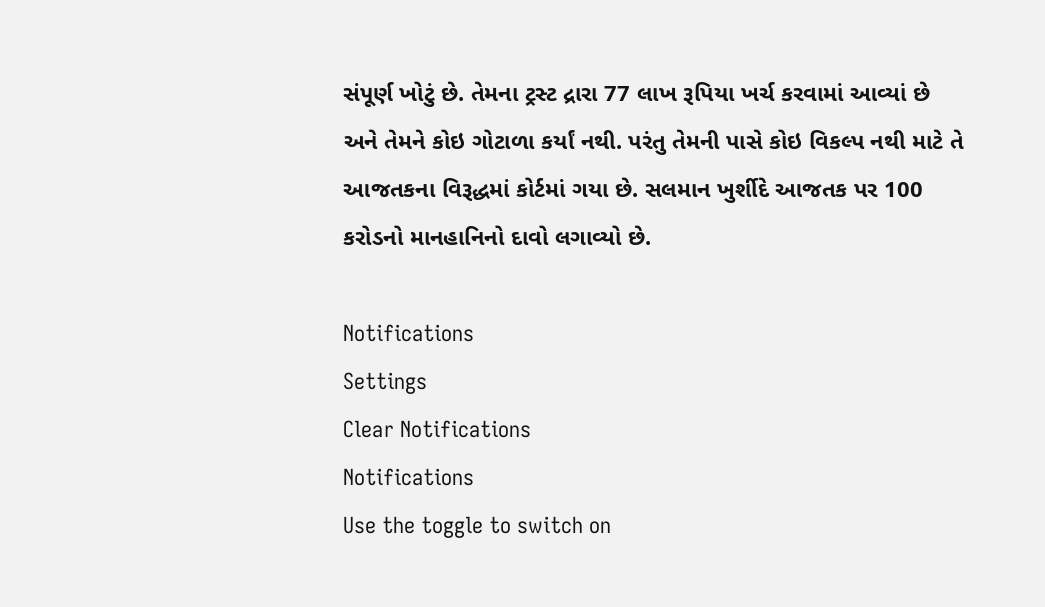સંપૂર્ણ ખોટું છે. તેમના ટ્રસ્ટ દ્રારા 77 લાખ રૂપિયા ખર્ચ કરવામાં આવ્યાં છે અને તેમને કોઇ ગોટાળા કર્યાં નથી. પરંતુ તેમની પાસે કોઇ વિકલ્પ નથી માટે તે આજતકના વિરૂદ્ધમાં કોર્ટમાં ગયા છે. સલમાન ખુર્શીદે આજતક પર 100 કરોડનો માનહાનિનો દાવો લગાવ્યો છે.

Notifications
Settings
Clear Notifications
Notifications
Use the toggle to switch on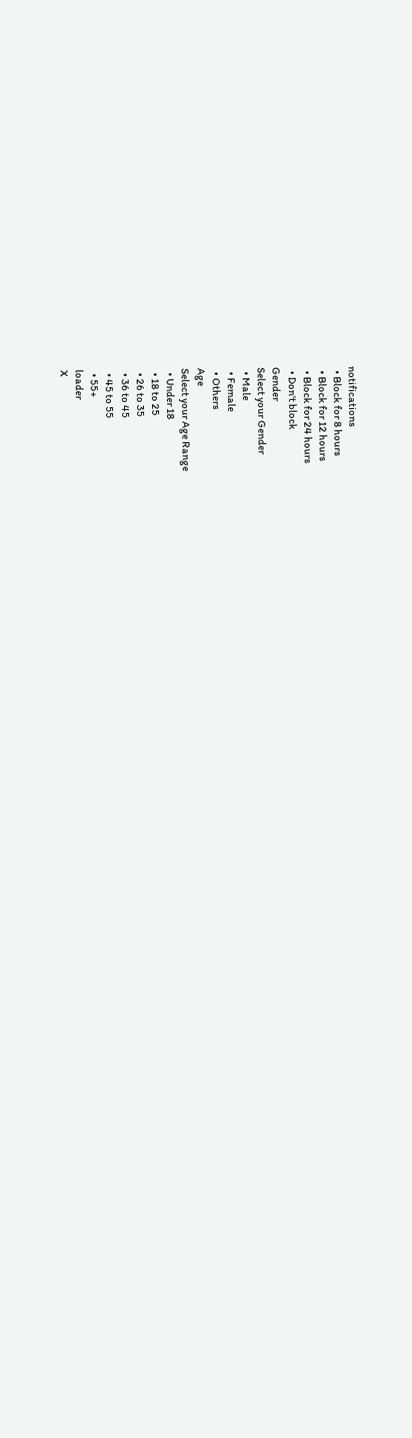notifications
  • Block for 8 hours
  • Block for 12 hours
  • Block for 24 hours
  • Don't block
Gender
Select your Gender
  • Male
  • Female
  • Others
Age
Select your Age Range
  • Under 18
  • 18 to 25
  • 26 to 35
  • 36 to 45
  • 45 to 55
  • 55+
loader
X